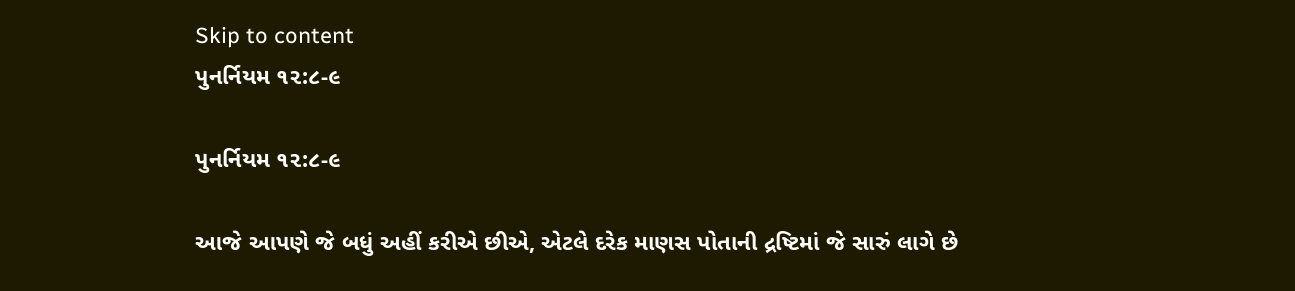Skip to content
પુનર્નિયમ ૧૨:૮-૯

પુનર્નિયમ ૧૨:૮-૯

આજે આપણે જે બધું અહીં કરીએ છીએ, એટલે દરેક માણસ પોતાની દ્રષ્ટિમાં જે સારું લાગે છે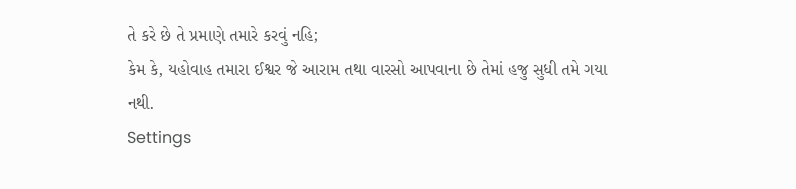તે કરે છે તે પ્રમાણે તમારે કરવું નહિ;
કેમ કે, યહોવાહ તમારા ઈશ્વર જે આરામ તથા વારસો આપવાના છે તેમાં હજુ સુધી તમે ગયા નથી.
Settings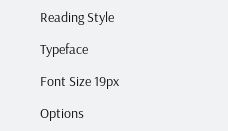Reading Style

Typeface

Font Size 19px

Options